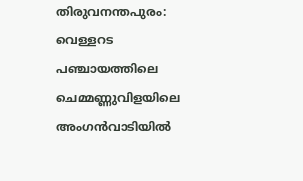തിരുവനന്തപുരം: വെള്ളറട പഞ്ചായത്തിലെ ചെമ്മണ്ണുവിളയിലെ അംഗൻവാടിയിൽ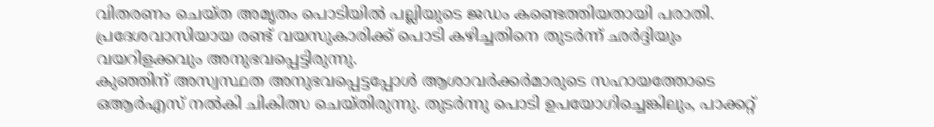വിതരണം ചെയ്ത അമൃതം പൊടിയിൽ പല്ലിയുടെ ജഡം കണ്ടെത്തിയതായി പരാതി. പ്രദേശവാസിയായ രണ്ട് വയസുകാരിക്ക് പൊടി കഴിച്ചതിനെ തുടർന്ന് ഛർദ്ദിയും വയറിളക്കവും അനുഭവപ്പെട്ടിരുന്നു.
കുഞ്ഞിന് അസ്വസ്ഥത അനുഭവപ്പെട്ടപ്പോൾ ആശാവർക്കർമാരുടെ സഹായത്തോടെ ഒആർഎസ് നൽകി ചികിത്സ ചെയ്തിരുന്നു. തുടർന്നു പൊടി ഉപയോഗിച്ചെങ്കിലും, പാക്കറ്റ്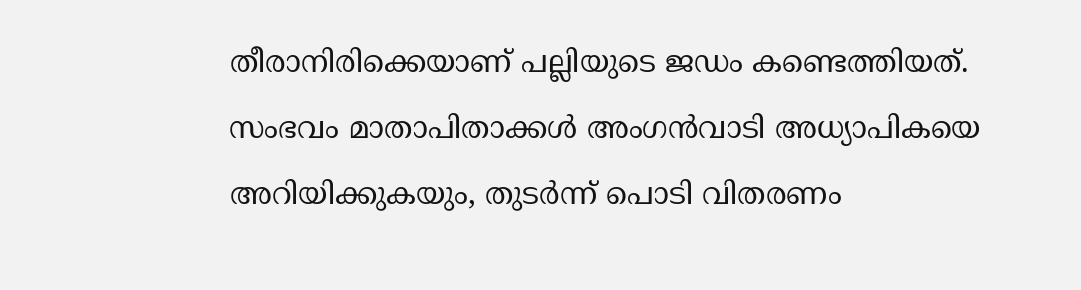തീരാനിരിക്കെയാണ് പല്ലിയുടെ ജഡം കണ്ടെത്തിയത്.
സംഭവം മാതാപിതാക്കൾ അംഗൻവാടി അധ്യാപികയെ അറിയിക്കുകയും, തുടർന്ന് പൊടി വിതരണം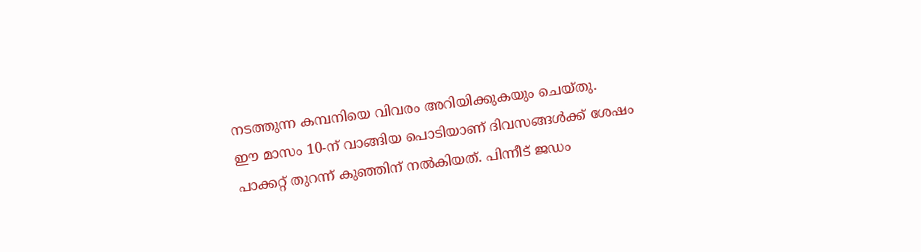നടത്തുന്ന കമ്പനിയെ വിവരം അറിയിക്കുകയും ചെയ്തു.
ഈ മാസം 10-ന് വാങ്ങിയ പൊടിയാണ് ദിവസങ്ങൾക്ക് ശേഷം പാക്കറ്റ് തുറന്ന് കുഞ്ഞിന് നൽകിയത്. പിന്നീട് ജഡം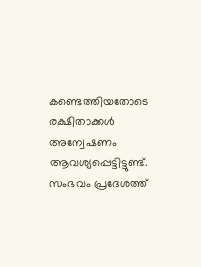കണ്ടെത്തിയതോടെ രക്ഷിതാക്കൾ അന്വേഷണം ആവശ്യപ്പെട്ടിട്ടുണ്ട്. സംഭവം പ്രദേശത്ത്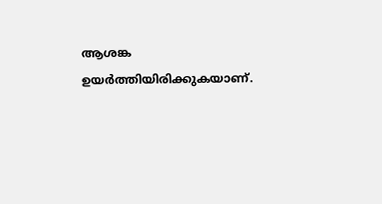ആശങ്ക ഉയർത്തിയിരിക്കുകയാണ്.